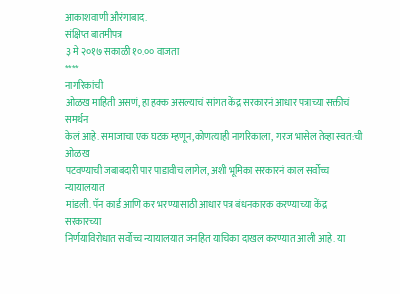आकाशवाणी औरंगाबाद.
संक्षिप्त बातमीपत्र
३ मे २०१७ सकाळी १०.०० वाजता
****
नागरिकांची
ओळख माहिती असणं, हा हक्क असल्याचं सांगत केंद्र सरकारनं आधार पत्राच्या सक्तीचं समर्थन
केलं आहे. समाजाचा एक घटक म्हणून,कोणत्याही नागरिकाला, गरज भासेल तेव्हा स्वत:ची ओळख
पटवण्याची जबाबदारी पार पाडावीच लागेल, अशी भूमिका सरकारनं काल सर्वोच्च न्यायालयात
मांडली. पॅन कार्ड आणि कर भरण्यासाठी आधार पत्र बंधनकारक करण्याच्या केंद्र सरकारच्या
निर्णयाविरोधात सर्वोच्च न्यायालयात जनहित याचिका दाखल करण्यात आली आहे. या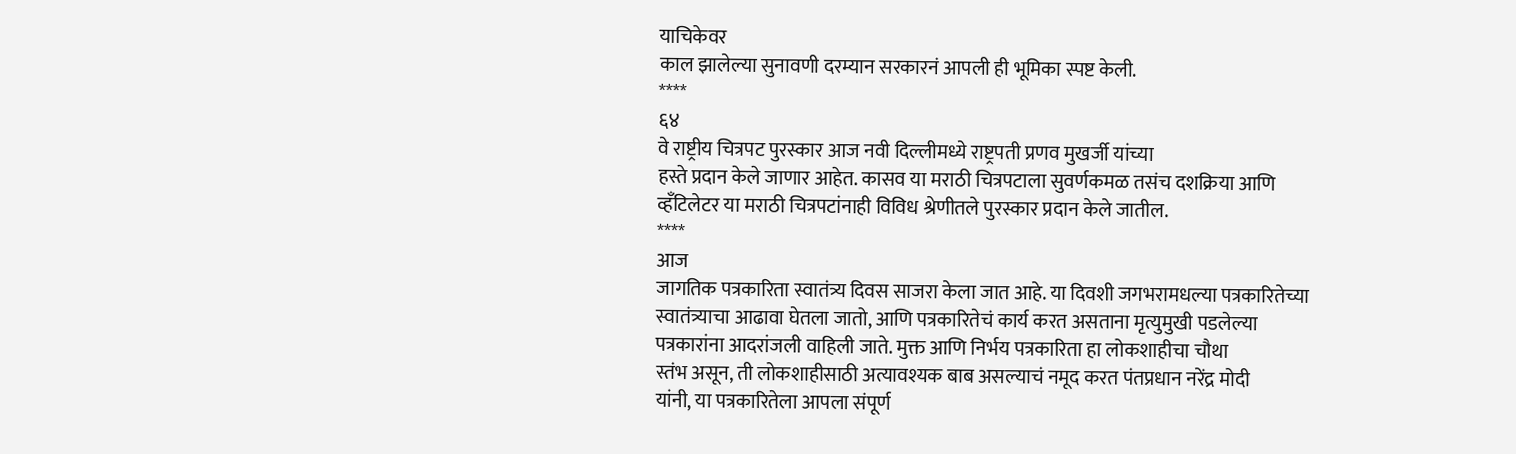याचिकेवर
काल झालेल्या सुनावणी दरम्यान सरकारनं आपली ही भूमिका स्पष्ट केली.
****
६४
वे राष्ट्रीय चित्रपट पुरस्कार आज नवी दिल्लीमध्ये राष्ट्रपती प्रणव मुखर्जी यांच्या
हस्ते प्रदान केले जाणार आहेत. कासव या मराठी चित्रपटाला सुवर्णकमळ तसंच दशक्रिया आणि
व्हँटिलेटर या मराठी चित्रपटांनाही विविध श्रेणीतले पुरस्कार प्रदान केले जातील.
****
आज
जागतिक पत्रकारिता स्वातंत्र्य दिवस साजरा केला जात आहे. या दिवशी जगभरामधल्या पत्रकारितेच्या
स्वातंत्र्याचा आढावा घेतला जातो, आणि पत्रकारितेचं कार्य करत असताना मृत्युमुखी पडलेल्या
पत्रकारांना आदरांजली वाहिली जाते. मुक्त आणि निर्भय पत्रकारिता हा लोकशाहीचा चौथा
स्तंभ असून, ती लोकशाहीसाठी अत्यावश्यक बाब असल्याचं नमूद करत पंतप्रधान नरेंद्र मोदी
यांनी, या पत्रकारितेला आपला संपूर्ण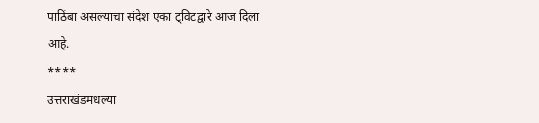पाठिंबा असल्याचा संदेश एका ट्विटद्वारे आज दिला
आहे.
****
उत्तराखंडमधल्या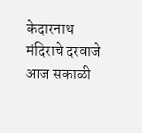केदारनाथ मंदिराचे दरवाजे आज सकाळी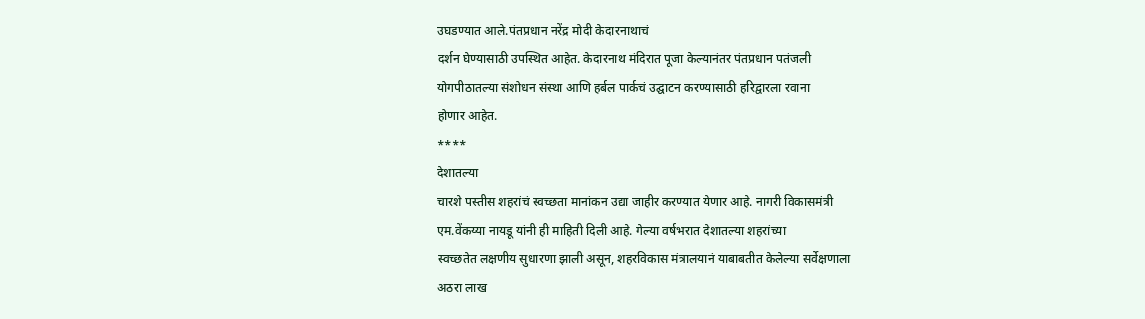उघडण्यात आले.पंतप्रधान नरेंद्र मोदी केदारनाथाचं
दर्शन घेण्यासाठी उपस्थित आहेत. केदारनाथ मंदिरात पूजा केल्यानंतर पंतप्रधान पतंजली
योगपीठातल्या संशोधन संस्था आणि हर्बल पार्कचं उद्घाटन करण्यासाठी हरिद्वारला रवाना
होणार आहेत.
****
देशातल्या
चारशे पस्तीस शहरांचं स्वच्छता मानांकन उद्या जाहीर करण्यात येणार आहे. नागरी विकासमंत्री
एम.वेंकय्या नायडू यांनी ही माहिती दिली आहे. गेल्या वर्षभरात देशातल्या शहरांच्या
स्वच्छतेत लक्षणीय सुधारणा झाली असून, शहरविकास मंत्रालयानं याबाबतीत केलेल्या सर्वेक्षणाला
अठरा लाख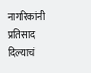नागरिकांनी प्रतिसाद दिल्याचं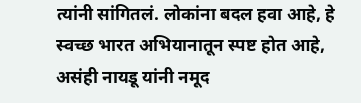त्यांनी सांगितलं. लोकांना बदल हवा आहे, हे
स्वच्छ भारत अभियानातून स्पष्ट होत आहे, असंही नायडू यांनी नमूद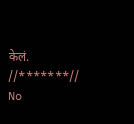केलं.
//*******//
No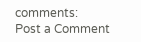comments:
Post a Comment